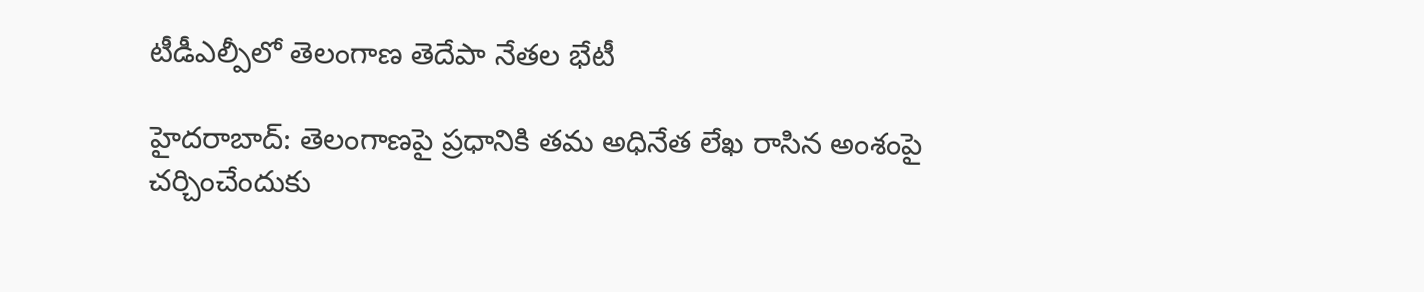టీడీఎల్పీలో తెలంగాణ తెదేపా నేతల భేటీ

హైదరాబాద్‌: తెలంగాణపై ప్రధానికి తమ అధినేత లేఖ రాసిన అంశంపై చర్చించేందుకు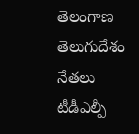తెలంగాణ తెలుగుదేశం నేతలు టీడీఎల్పీ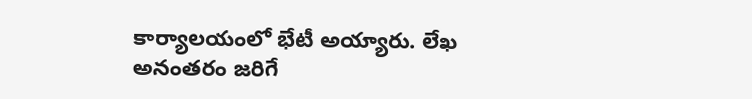కార్యాలయంలో భేటీ అయ్యారు. లేఖ అనంతరం జరిగే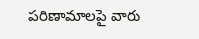పరిణామాలపై వారు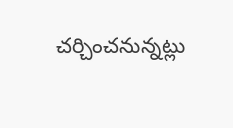చర్చించనున్నట్లు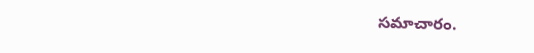సమాచారం.